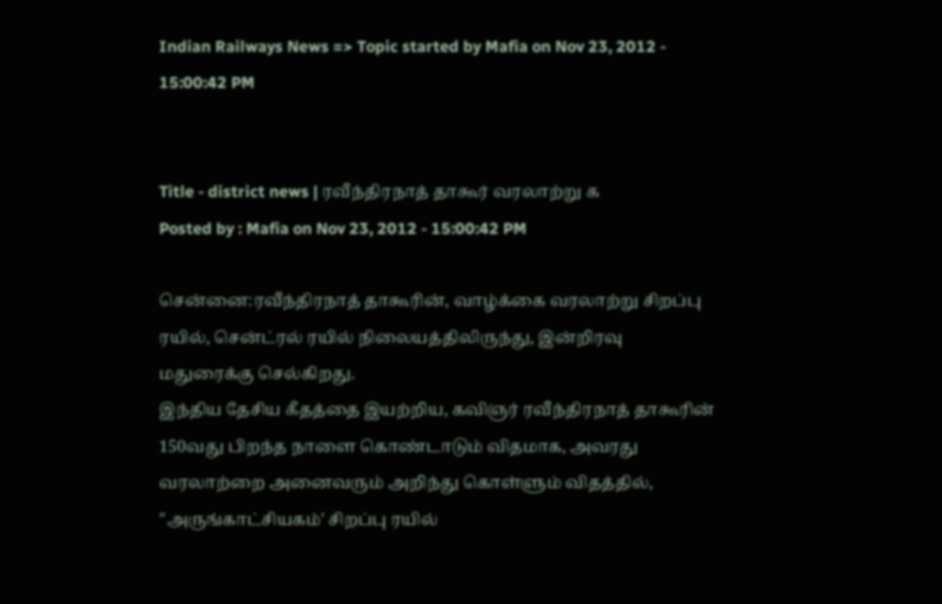Indian Railways News => Topic started by Mafia on Nov 23, 2012 - 15:00:42 PM


Title - district news | ரவீந்திரநாத் தாகூர் வரலாற்று க
Posted by : Mafia on Nov 23, 2012 - 15:00:42 PM

சென்னை:ரவீந்திரநாத் தாகூரின், வாழ்க்கை வரலாற்று சிறப்பு ரயில், சென்ட்ரல் ரயில் நிலையத்திலிருந்து, இன்றிரவு மதுரைக்கு செல்கிறது.
இந்திய தேசிய கீதத்தை இயற்றிய, கவிஞர் ரவீந்திரநாத் தாகூரின் 150வது பிறந்த நாளை கொண்டாடும் விதமாக, அவரது வரலாற்றை அனைவரும் அறிந்து கொள்ளும் விதத்தில், "அருங்காட்சியகம்' சிறப்பு ரயில்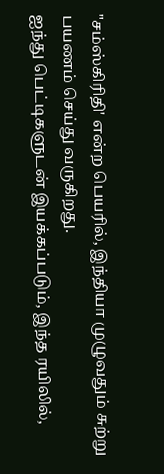"சம்ஸ்கிரிதி' என்ற பெயரில், இந்தியா முழுவதும் சுற்று பயணம் செய்து வருகிறது.
ஐந்து பெட்டிகளுடன் இயக்கப்படும், இந்த ரயிலில்,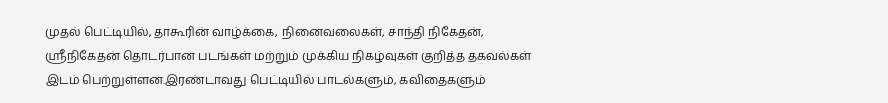முதல் பெட்டியில், தாகூரின் வாழ்க்கை, நினைவலைகள், சாந்தி நிகேதன், ஸ்ரீநிகேதன் தொடர்பான படங்கள் மற்றும் முக்கிய நிகழ்வுகள் குறித்த தகவல்கள் இடம் பெற்றுள்ளன.இரண்டாவது பெட்டியில் பாடல்களும், கவிதைகளும்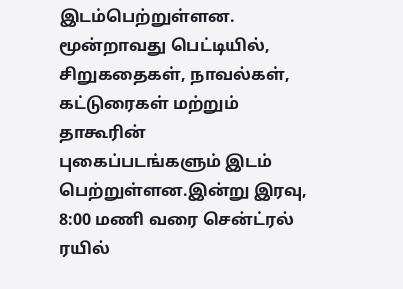இடம்பெற்றுள்ளன. மூன்றாவது பெட்டியில், சிறுகதைகள், நாவல்கள், கட்டுரைகள் மற்றும் தாகூரின் புகைப்படங்களும் இடம் பெற்றுள்ளன.இன்று இரவு, 8:00 மணி வரை சென்ட்ரல் ரயில்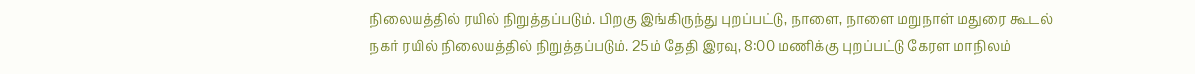நிலையத்தில் ரயில் நிறுத்தப்படும். பிறகு இங்கிருந்து புறப்பட்டு, நாளை, நாளை மறுநாள் மதுரை கூடல் நகர் ரயில் நிலையத்தில் நிறுத்தப்படும். 25ம் தேதி இரவு, 8:00 மணிக்கு புறப்பட்டு கேரள மாநிலம்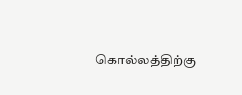கொல்லத்திற்கு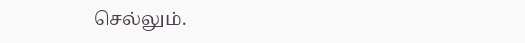செல்லும்.